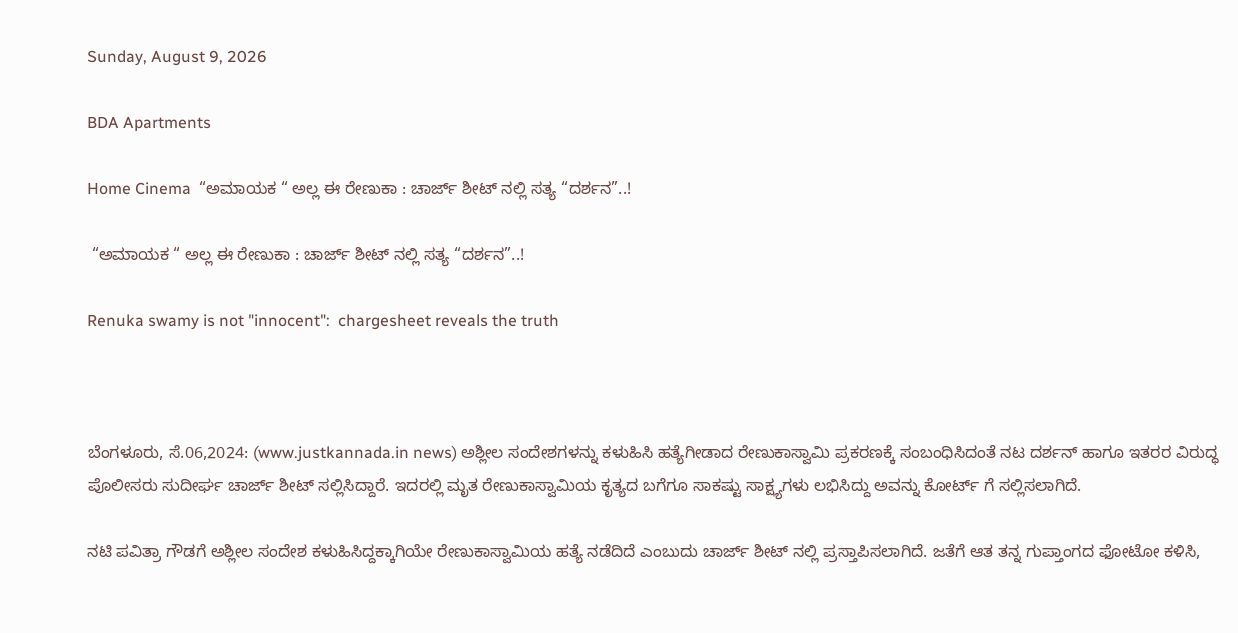Sunday, August 9, 2026

BDA Apartments

Home Cinema  “ಅಮಾಯಕ “ ಅಲ್ಲ ಈ ರೇಣುಕಾ : ಚಾರ್ಜ್‌ ಶೀಟ್‌ ನಲ್ಲಿ ಸತ್ಯ “ದರ್ಶನ”..!

 “ಅಮಾಯಕ “ ಅಲ್ಲ ಈ ರೇಣುಕಾ : ಚಾರ್ಜ್‌ ಶೀಟ್‌ ನಲ್ಲಿ ಸತ್ಯ “ದರ್ಶನ”..!

Renuka swamy is not "innocent":  chargesheet reveals the truth



ಬೆಂಗಳೂರು, ಸೆ.06,2024: (www.justkannada.in news) ಅಶ್ಲೀಲ ಸಂದೇಶಗಳನ್ನು ಕಳುಹಿಸಿ ಹತ್ಯೆಗೀಡಾದ ರೇಣುಕಾಸ್ವಾಮಿ ಪ್ರಕರಣಕ್ಕೆ ಸಂಬಂಧಿಸಿದಂತೆ ನಟ ದರ್ಶನ್‌ ಹಾಗೂ ಇತರರ ವಿರುದ್ಧ ಪೊಲೀಸರು ಸುದೀರ್ಘ ಚಾರ್ಜ್‌ ಶೀಟ್‌ ಸಲ್ಲಿಸಿದ್ದಾರೆ. ಇದರಲ್ಲಿ ಮೃತ ರೇಣುಕಾಸ್ವಾಮಿಯ ಕೃತ್ಯದ ಬಗೆಗೂ ಸಾಕಷ್ಟು ಸಾಕ್ಷ್ಯಗಳು ಲಭಿಸಿದ್ದು ಅವನ್ನು ಕೋರ್ಟ್‌ ಗೆ ಸಲ್ಲಿಸಲಾಗಿದೆ.

ನಟಿ ಪವಿತ್ರಾ ಗೌಡಗೆ ಅಶ್ಲೀಲ ಸಂದೇಶ ಕಳುಹಿಸಿದ್ದಕ್ಕಾಗಿಯೇ ರೇಣುಕಾಸ್ವಾಮಿಯ ಹತ್ಯೆ ನಡೆದಿದೆ ಎಂಬುದು ಚಾರ್ಜ್‌ ಶೀಟ್‌ ನಲ್ಲಿ ಪ್ರಸ್ತಾಪಿಸಲಾಗಿದೆ. ಜತೆಗೆ ಆತ ತನ್ನ ಗುಪ್ತಾಂಗದ ಫೋಟೋ ಕಳಿಸಿ,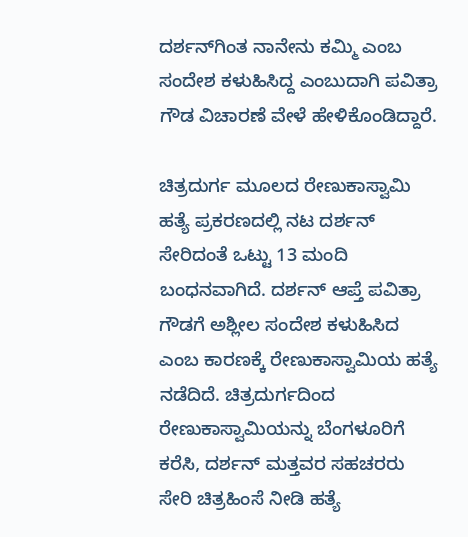ದರ್ಶನ್‌ಗಿಂತ ನಾನೇನು ಕಮ್ಮಿ ಎಂಬ ಸಂದೇಶ ಕಳುಹಿಸಿದ್ದ ಎಂಬುದಾಗಿ ಪವಿತ್ರಾ ಗೌಡ ವಿಚಾರಣೆ ವೇಳೆ ಹೇಳಿಕೊಂಡಿದ್ದಾರೆ.

ಚಿತ್ರದುರ್ಗ ಮೂಲದ ರೇಣುಕಾಸ್ವಾಮಿ ಹತ್ಯೆ ಪ್ರಕರಣದಲ್ಲಿ ನಟ ದರ್ಶನ್‌ ಸೇರಿದಂತೆ ಒಟ್ಟು 13 ಮಂದಿ ಬಂಧನವಾಗಿದೆ. ದರ್ಶನ್‌ ಆಪ್ತೆ ಪವಿತ್ರಾ ಗೌಡಗೆ ಅಶ್ಲೀಲ ಸಂದೇಶ ಕಳುಹಿಸಿದ ಎಂಬ ಕಾರಣಕ್ಕೆ ರೇಣುಕಾಸ್ವಾಮಿಯ ಹತ್ಯೆ ನಡೆದಿದೆ. ಚಿತ್ರದುರ್ಗದಿಂದ ರೇಣುಕಾಸ್ವಾಮಿಯನ್ನು ಬೆಂಗಳೂರಿಗೆ ಕರೆಸಿ, ದರ್ಶನ್‌ ಮತ್ತವರ ಸಹಚರರು ಸೇರಿ ಚಿತ್ರಹಿಂಸೆ ನೀಡಿ ಹತ್ಯೆ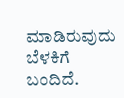ಮಾಡಿರುವುದು ಬೆಳಕಿಗೆ ಬಂದಿದೆ.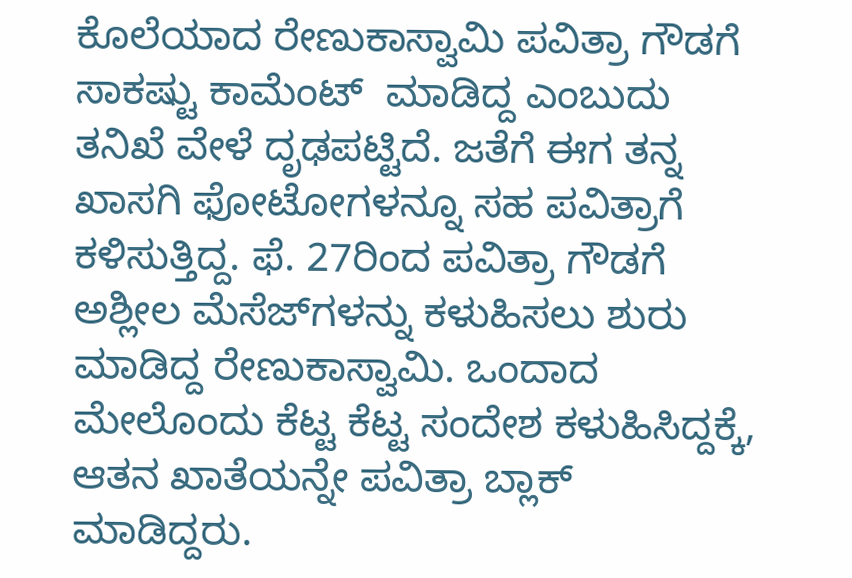ಕೊಲೆಯಾದ ರೇಣುಕಾಸ್ವಾಮಿ ಪವಿತ್ರಾ ಗೌಡಗೆ ಸಾಕಷ್ಟು ಕಾಮೆಂಟ್  ಮಾಡಿದ್ದ ಎಂಬುದು ತನಿಖೆ ವೇಳೆ ದೃಢಪಟ್ಟಿದೆ. ಜತೆಗೆ ಈಗ ತನ್ನ ಖಾಸಗಿ ಫೋಟೋಗಳನ್ನೂ ಸಹ ಪವಿತ್ರಾಗೆ ಕಳಿಸುತ್ತಿದ್ದ. ಫೆ. 27ರಿಂದ ಪವಿತ್ರಾ ಗೌಡಗೆ ಅಶ್ಲೀಲ ಮೆಸೆಜ್‌ಗಳನ್ನು ಕಳುಹಿಸಲು ಶುರು ಮಾಡಿದ್ದ ರೇಣುಕಾಸ್ವಾಮಿ. ಒಂದಾದ ಮೇಲೊಂದು ಕೆಟ್ಟ ಕೆಟ್ಟ ಸಂದೇಶ ಕಳುಹಿಸಿದ್ದಕ್ಕೆ, ಆತನ ಖಾತೆಯನ್ನೇ ಪವಿತ್ರಾ ಬ್ಲಾಕ್‌ ಮಾಡಿದ್ದರು.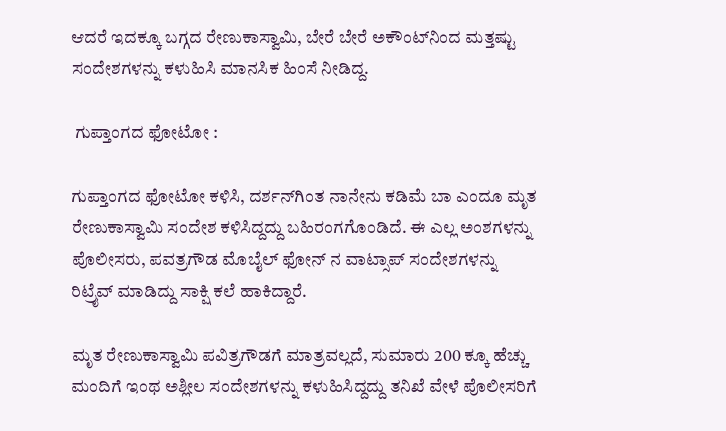ಆದರೆ ಇದಕ್ಕೂ ಬಗ್ಗದ ರೇಣುಕಾಸ್ವಾಮಿ, ಬೇರೆ ಬೇರೆ ಅಕೌಂಟ್‌ನಿಂದ ಮತ್ತಷ್ಟು ಸಂದೇಶಗಳನ್ನು ಕಳುಹಿಸಿ ಮಾನಸಿಕ ಹಿಂಸೆ ನೀಡಿದ್ದ.

 ಗುಪ್ತಾಂಗದ ಫೋಟೋ :

ಗುಪ್ತಾಂಗದ ಫೋಟೋ ಕಳಿಸಿ, ದರ್ಶನ್‌ಗಿಂತ ನಾನೇನು ಕಡಿಮೆ ಬಾ ಎಂದೂ ಮೃತ ರೇಣುಕಾಸ್ವಾಮಿ ಸಂದೇಶ ಕಳಿಸಿದ್ದದ್ದು ಬಹಿರಂಗಗೊಂಡಿದೆ. ಈ ಎಲ್ಲ ಅಂಶಗಳನ್ನು ಪೊಲೀಸರು, ಪವತ್ರಗೌಡ ಮೊಬೈಲ್‌ ಫೋನ್‌ ನ ವಾಟ್ಸಾಪ್‌ ಸಂದೇಶಗಳನ್ನು ರಿಟ್ರೈವ್‌ ಮಾಡಿದ್ದು ಸಾಕ್ಷಿ ಕಲೆ ಹಾಕಿದ್ದಾರೆ.

ಮೃತ ರೇಣುಕಾಸ್ವಾಮಿ ಪವಿತ್ರಗೌಡಗೆ ಮಾತ್ರವಲ್ಲದೆ, ಸುಮಾರು 200 ಕ್ಕೂ ಹೆಚ್ಚು ಮಂದಿಗೆ ಇಂಥ ಅಶ್ಲೀಲ ಸಂದೇಶಗಳನ್ನು ಕಳುಹಿಸಿದ್ದದ್ದು ತನಿಖೆ ವೇಳೆ ಪೊಲೀಸರಿಗೆ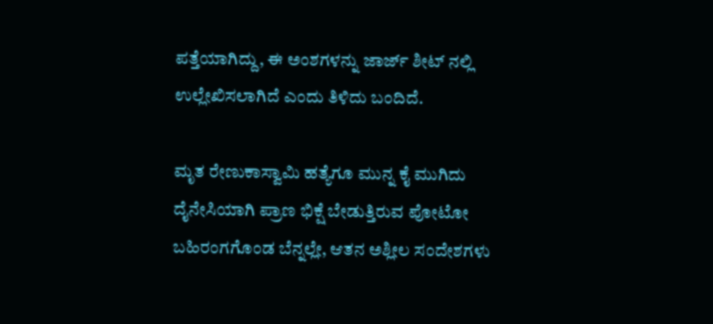ಪತ್ತೆಯಾಗಿದ್ದು, ಈ ಅಂಶಗಳನ್ನು ಜಾರ್ಜ್‌ ಶೀಟ್‌ ನಲ್ಲಿ ಉಲ್ಲೇಖಿಸಲಾಗಿದೆ ಎಂದು ತಿಳಿದು ಬಂದಿದೆ.

ಮೃತ ರೇಣುಕಾಸ್ವಾಮಿ ಹತ್ಯೆಗೂ ಮುನ್ನ ಕೈ ಮುಗಿದು ದೈನೇಸಿಯಾಗಿ ಪ್ರಾಣ ಭಿಕ್ಷೆ ಬೇಡುತ್ತಿರುವ ಪೋಟೋ ಬಹಿರಂಗಗೊಂಡ ಬೆನ್ನಲ್ಲೇ, ಆತನ ಅಶ್ಲೀಲ ಸಂದೇಶಗಳು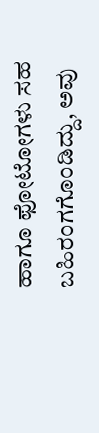ಹಾಗೂ ಫೋಟೋಗಳು ಸಹ ಬಹಿರಂಗಗೊಂಡಿದ್ದು, ಅವು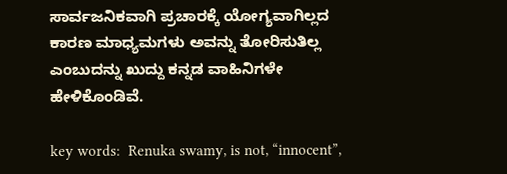ಸಾರ್ವಜನಿಕವಾಗಿ ಪ್ರಚಾರಕ್ಕೆ ಯೋಗ್ಯವಾಗಿಲ್ಲದ ಕಾರಣ ಮಾಧ್ಯಮಗಳು ಅವನ್ನು ತೋರಿಸುತಿಲ್ಲ ಎಂಬುದನ್ನು ಖುದ್ದು ಕನ್ನಡ ವಾಹಿನಿಗಳೇ ಹೇಳಿಕೊಂಡಿವೆ.

key words:  Renuka swamy, is not, “innocent”,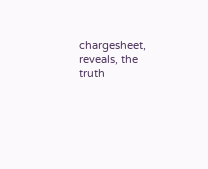chargesheet, reveals, the truth